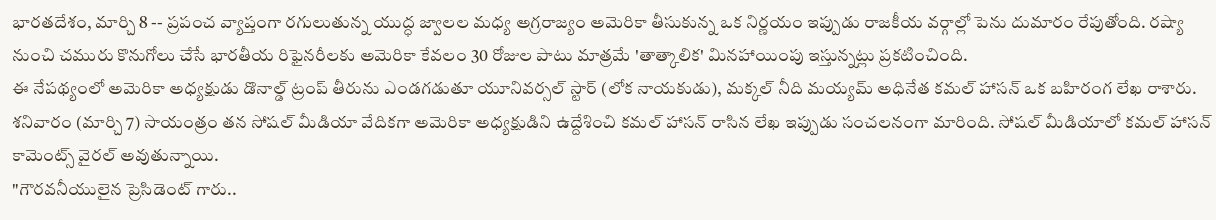భారతదేశం, మార్చి 8 -- ప్రపంచ వ్యాప్తంగా రగులుతున్న యుద్ధ జ్వాలల మధ్య అగ్రరాజ్యం అమెరికా తీసుకున్న ఒక నిర్ణయం ఇప్పుడు రాజకీయ వర్గాల్లో పెను దుమారం రేపుతోంది. రష్యా నుంచి చమురు కొనుగోలు చేసే భారతీయ రిఫైనరీలకు అమెరికా కేవలం 30 రోజుల పాటు మాత్రమే 'తాత్కాలిక' మినహాయింపు ఇస్తున్నట్లు ప్రకటించింది.
ఈ నేపథ్యంలో అమెరికా అధ్యక్షుడు డొనాల్డ్ ట్రంప్ తీరును ఎండగడుతూ యూనివర్సల్ స్టార్ (లోక నాయకుడు), మక్కల్ నీది మయ్యమ్ అధినేత కమల్ హాసన్ ఒక బహిరంగ లేఖ రాశారు.
శనివారం (మార్చి 7) సాయంత్రం తన సోషల్ మీడియా వేదికగా అమెరికా అధ్యక్షుడిని ఉద్దేశించి కమల్ హాసన్ రాసిన లేఖ ఇప్పుడు సంచలనంగా మారింది. సోషల్ మీడియాలో కమల్ హాసన్ కామెంట్స్ వైరల్ అవుతున్నాయి.
"గౌరవనీయులైన ప్రెసిడెంట్ గారు..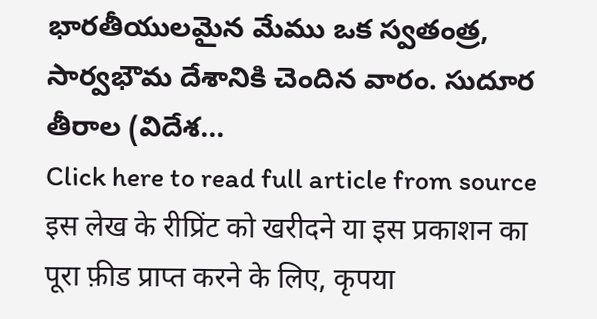భారతీయులమైన మేము ఒక స్వతంత్ర, సార్వభౌమ దేశానికి చెందిన వారం. సుదూర తీరాల (విదేశ...
Click here to read full article from source
इस लेख के रीप्रिंट को खरीदने या इस प्रकाशन का पूरा फ़ीड प्राप्त करने के लिए, कृपया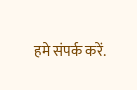हमे संपर्क करें.